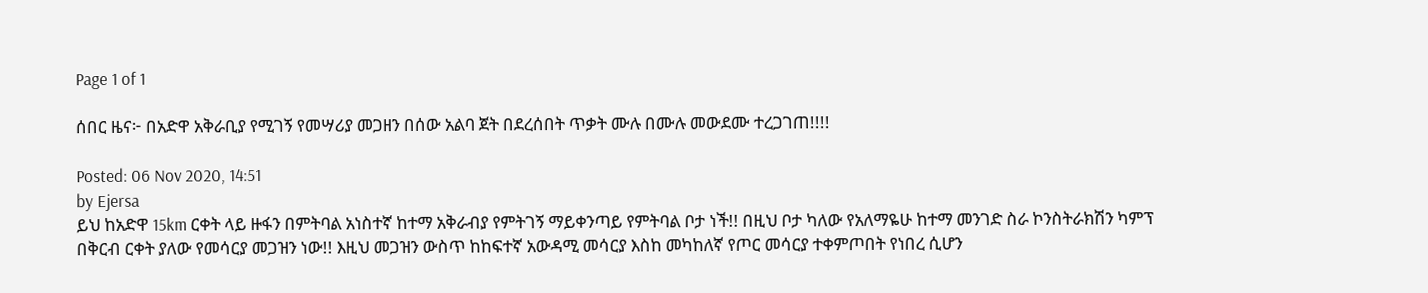Page 1 of 1

ሰበር ዜና፦ በአድዋ አቅራቢያ የሚገኝ የመሣሪያ መጋዘን በሰው አልባ ጀት በደረሰበት ጥቃት ሙሉ በሙሉ መውደሙ ተረጋገጠ!!!!

Posted: 06 Nov 2020, 14:51
by Ejersa
ይህ ከአድዋ 15km ርቀት ላይ ዙፋን በምትባል አነስተኛ ከተማ አቅራብያ የምትገኝ ማይቀንጣይ የምትባል ቦታ ነች!! በዚህ ቦታ ካለው የአለማዬሁ ከተማ መንገድ ስራ ኮንስትራክሽን ካምፕ በቅርብ ርቀት ያለው የመሳርያ መጋዝን ነው!! እዚህ መጋዝን ውስጥ ከከፍተኛ አውዳሚ መሳርያ እስከ መካከለኛ የጦር መሳርያ ተቀምጦበት የነበረ ሲሆን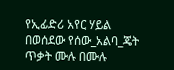የኢፊድሪ አየር ሃይል በወሰደው የሰው_አልባ_ጄት ጥቃት ሙሉ በሙሉ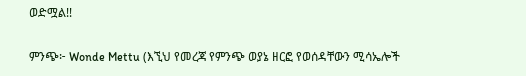ወድሟል!!

ምንጭ፦ Wonde Mettu (እኚህ የመረጃ የምንጭ ወያኔ ዘርፎ የወሰዳቸውን ሚሳኤሎች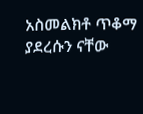አስመልክቶ ጥቆማ ያደረሱን ናቸው